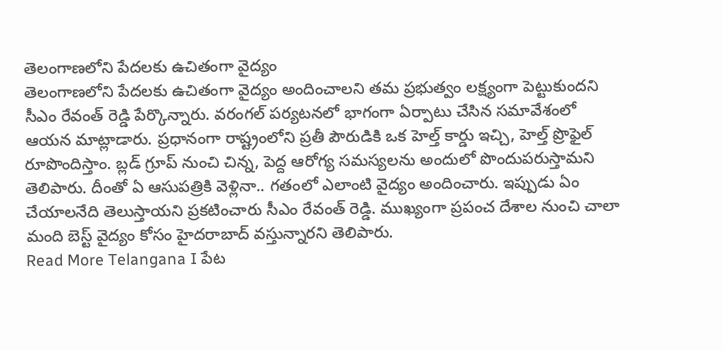తెలంగాణలోని పేదలకు ఉచితంగా వైద్యం
తెలంగాణలోని పేదలకు ఉచితంగా వైద్యం అందించాలని తమ ప్రభుత్వం లక్ష్యంగా పెట్టుకుందని సీఎం రేవంత్ రెడ్డి పేర్కొన్నారు. వరంగల్ పర్యటనలో భాగంగా ఏర్పాటు చేసిన సమావేశంలో ఆయన మాట్లాడారు. ప్రధానంగా రాష్ట్రంలోని ప్రతీ పౌరుడికి ఒక హెల్త్ కార్డు ఇచ్చి, హెల్త్ ప్రొఫైల్ రూపొందిస్తాం. బ్లడ్ గ్రూప్ నుంచి చిన్న, పెద్ద ఆరోగ్య సమస్యలను అందులో పొందుపరుస్తామని తెలిపారు. దీంతో ఏ ఆసుపత్రికి వెళ్లినా.. గతంలో ఎలాంటి వైద్యం అందించారు. ఇప్పుడు ఏం చేయాలనేది తెలుస్తాయని ప్రకటించారు సీఎం రేవంత్ రెడ్డి. ముఖ్యంగా ప్రపంచ దేశాల నుంచి చాలా మంది బెస్ట్ వైద్యం కోసం హైదరాబాద్ వస్తున్నారని తెలిపారు.
Read More Telangana I పేట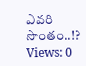ఎవరి సొంతం..!?
Views: 0